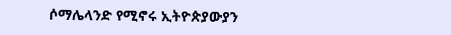ሶማሌላንድ የሚኖሩ ኢትዮጵያውያን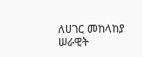ለሀገር መከላከያ ሠራዊት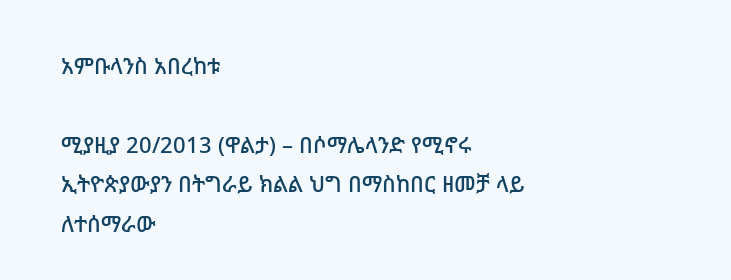አምቡላንስ አበረከቱ

ሚያዚያ 20/2013 (ዋልታ) – በሶማሌላንድ የሚኖሩ ኢትዮጵያውያን በትግራይ ክልል ህግ በማስከበር ዘመቻ ላይ ለተሰማራው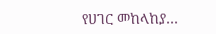የሀገር መከላከያ…